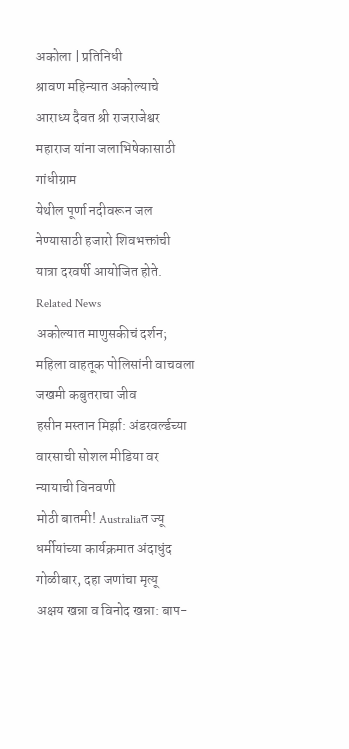अकोला | प्रतिनिधी
श्रावण महिन्यात अकोल्याचे आराध्य दैवत श्री राजराजेश्वर महाराज यांना जलाभिषेकासाठी गांधीग्राम
येथील पूर्णा नदीवरून जल नेण्यासाठी हजारो शिवभक्तांची यात्रा दरवर्षी आयोजित होते.
Related News
अकोल्यात माणुसकीचं दर्शन; महिला वाहतूक पोलिसांनी वाचवला जखमी कबुतराचा जीव
हसीन मस्तान मिर्झा: अंडरवर्ल्डच्या वारसाची सोशल मीडिया वर न्यायाची विनवणी
मोठी बातमी! Australiaत ज्यू धर्मीयांच्या कार्यक्रमात अंदाधुंद गोळीबार, दहा जणांचा मृत्यू
अक्षय खन्ना व विनोद खन्ना: बाप-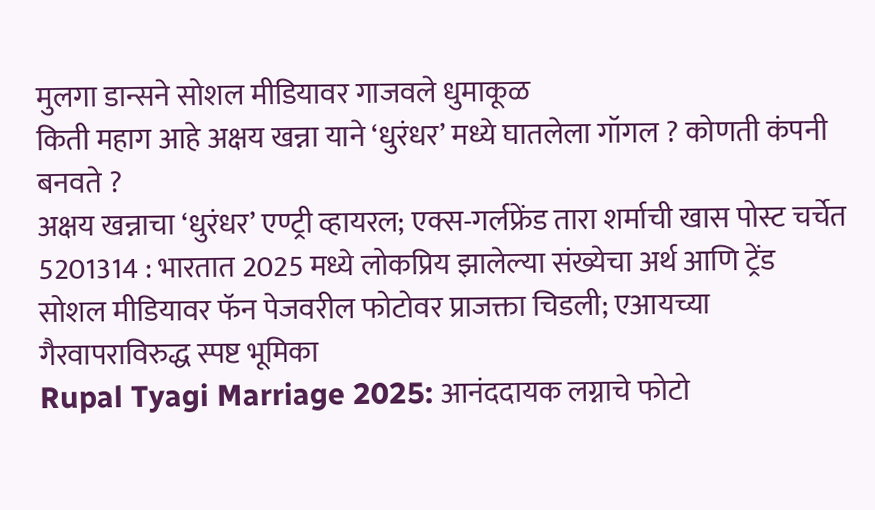मुलगा डान्सने सोशल मीडियावर गाजवले धुमाकूळ
किती महाग आहे अक्षय खन्ना याने ‘धुरंधर’ मध्ये घातलेला गॉगल ? कोणती कंपनी बनवते ?
अक्षय खन्नाचा ‘धुरंधर’ एण्ट्री व्हायरल; एक्स-गर्लफ्रेंड तारा शर्माची खास पोस्ट चर्चेत
5201314 : भारतात 2025 मध्ये लोकप्रिय झालेल्या संख्येचा अर्थ आणि ट्रेंड
सोशल मीडियावर फॅन पेजवरील फोटोवर प्राजक्ता चिडली; एआयच्या गैरवापराविरुद्ध स्पष्ट भूमिका
Rupal Tyagi Marriage 2025: आनंददायक लग्नाचे फोटो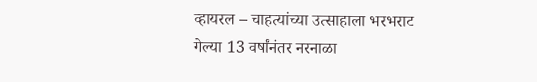व्हायरल – चाहत्यांच्या उत्साहाला भरभराट
गेल्या 13 वर्षांनंतर नरनाळा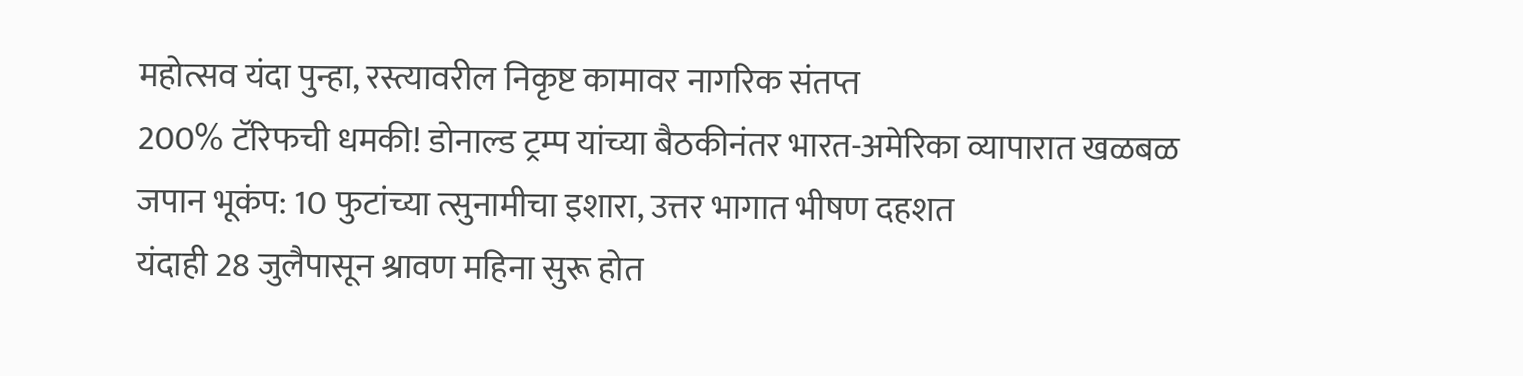महोत्सव यंदा पुन्हा, रस्त्यावरील निकृष्ट कामावर नागरिक संतप्त
200% टॅरिफची धमकी! डोनाल्ड ट्रम्प यांच्या बैठकीनंतर भारत-अमेरिका व्यापारात खळबळ
जपान भूकंप: 10 फुटांच्या त्सुनामीचा इशारा, उत्तर भागात भीषण दहशत
यंदाही 28 जुलैपासून श्रावण महिना सुरू होत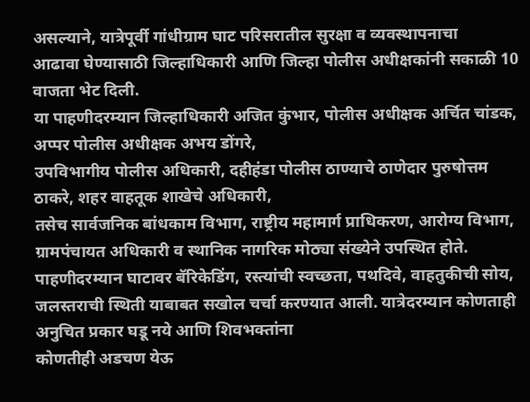असल्याने, यात्रेपूर्वी गांधीग्राम घाट परिसरातील सुरक्षा व व्यवस्थापनाचा
आढावा घेण्यासाठी जिल्हाधिकारी आणि जिल्हा पोलीस अधीक्षकांनी सकाळी 10 वाजता भेट दिली.
या पाहणीदरम्यान जिल्हाधिकारी अजित कुंभार, पोलीस अधीक्षक अर्चित चांडक, अप्पर पोलीस अधीक्षक अभय डोंगरे,
उपविभागीय पोलीस अधिकारी, दहीहंडा पोलीस ठाण्याचे ठाणेदार पुरुषोत्तम ठाकरे, शहर वाहतूक शाखेचे अधिकारी,
तसेच सार्वजनिक बांधकाम विभाग, राष्ट्रीय महामार्ग प्राधिकरण, आरोग्य विभाग,
ग्रामपंचायत अधिकारी व स्थानिक नागरिक मोठ्या संख्येने उपस्थित होते.
पाहणीदरम्यान घाटावर बॅरिकेडिंग, रस्त्यांची स्वच्छता, पथदिवे, वाहतुकीची सोय,
जलस्तराची स्थिती याबाबत सखोल चर्चा करण्यात आली. यात्रेदरम्यान कोणताही अनुचित प्रकार घडू नये आणि शिवभक्तांना
कोणतीही अडचण येऊ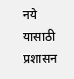नये यासाठी प्रशासन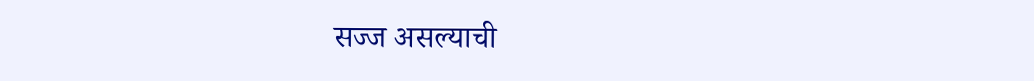सज्ज असल्याची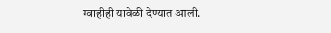ग्वाहीही यावेळी देण्यात आली.